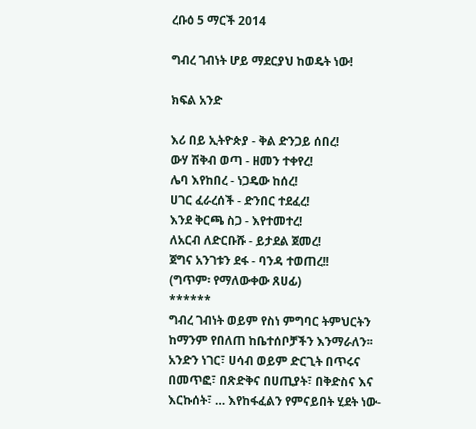ረቡዕ 5 ማርች 2014

ግብረ ገብነት ሆይ ማደርያህ ከወዴት ነው!

ክፍል አንድ

እሪ በይ ኢትዮጵያ - ቅል ድንጋይ ሰበረ!
ውሃ ሽቅብ ወጣ - ዘመን ተቀየረ!
ሌባ እየከበረ - ነጋዴው ከሰረ!
ሀገር ፈራረሰች - ድንበር ተደፈረ!
እንደ ቅርጫ ስጋ - እየተመተረ!
ለአርብ ለድርቡሹ - ይታደል ጀመረ!
ጀግና አንገቱን ደፋ - ባንዳ ተወጠረ!!
(ግጥም፡ የማለውቀው ጸሀፊ)
******
ግብረ ገብነት ወይም የስነ ምግባር ትምህርትን ከማንም የበለጠ ከቤተሰቦቻችን እንማራለን፡፡ አንድን ነገር፣ ሀሳብ ወይም ድርጊት በጥሩና በመጥፎ፣ በጽድቅና በሀጢያት፣ በቅድስና እና እርኩሰት፣ … እየከፋፈልን የምናይበት ሂደት ነው-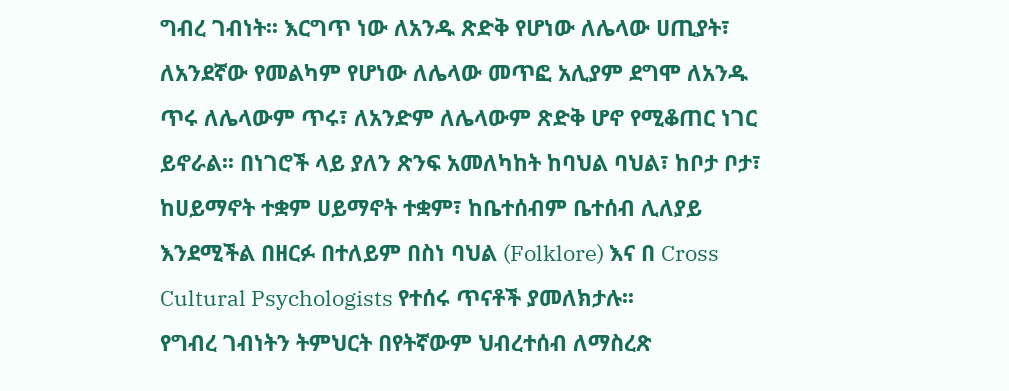ግብረ ገብነት፡፡ እርግጥ ነው ለአንዱ ጽድቅ የሆነው ለሌላው ሀጢያት፣ ለአንደኛው የመልካም የሆነው ለሌላው መጥፎ አሊያም ደግሞ ለአንዱ ጥሩ ለሌላውም ጥሩ፣ ለአንድም ለሌላውም ጽድቅ ሆኖ የሚቆጠር ነገር ይኖራል፡፡ በነገሮች ላይ ያለን ጽንፍ አመለካከት ከባህል ባህል፣ ከቦታ ቦታ፣ ከሀይማኖት ተቋም ሀይማኖት ተቋም፣ ከቤተሰብም ቤተሰብ ሊለያይ እንደሚችል በዘርፉ በተለይም በስነ ባህል (Folklore) እና በ Cross Cultural Psychologists የተሰሩ ጥናቶች ያመለክታሉ፡፡
የግብረ ገብነትን ትምህርት በየትኛውም ህብረተሰብ ለማስረጽ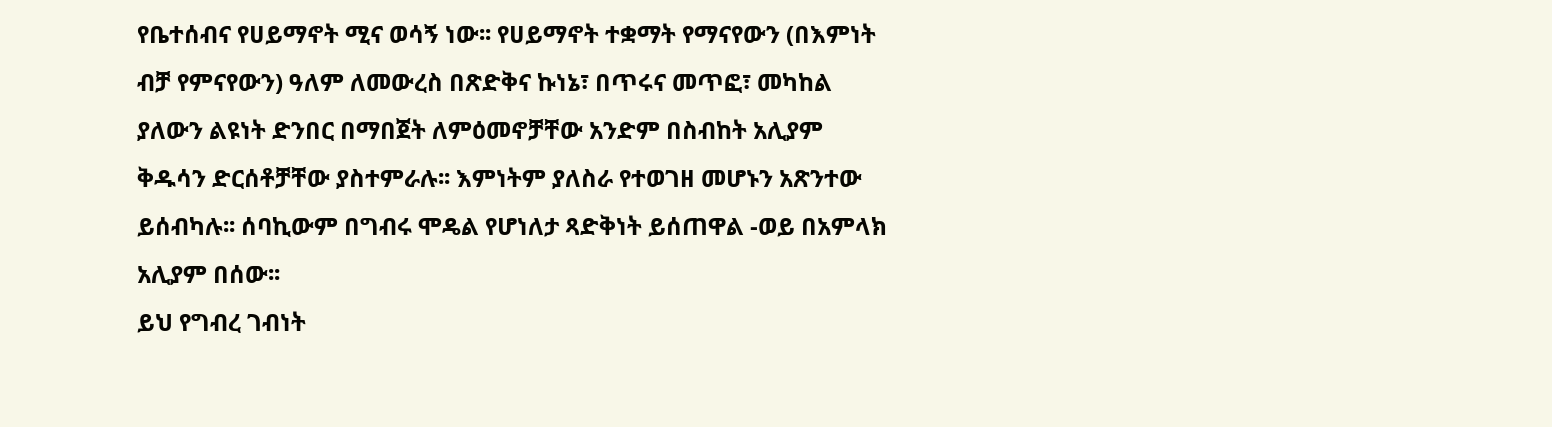የቤተሰብና የሀይማኖት ሚና ወሳኝ ነው፡፡ የሀይማኖት ተቋማት የማናየውን (በእምነት ብቻ የምናየውን) ዓለም ለመውረስ በጽድቅና ኩነኔ፣ በጥሩና መጥፎ፣ መካከል ያለውን ልዩነት ድንበር በማበጀት ለምዕመኖቻቸው አንድም በስብከት አሊያም ቅዱሳን ድርሰቶቻቸው ያስተምራሉ፡፡ እምነትም ያለስራ የተወገዘ መሆኑን አጽንተው ይሰብካሉ፡፡ ሰባኪውም በግብሩ ሞዴል የሆነለታ ጻድቅነት ይሰጠዋል -ወይ በአምላክ አሊያም በሰው፡፡
ይህ የግብረ ገብነት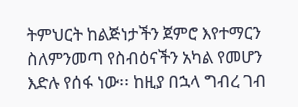ትምህርት ከልጅነታችን ጀምሮ እየተማርን ስለምንመጣ የስብዕናችን አካል የመሆን እድሉ የሰፋ ነው፡፡ ከዚያ በኋላ ግብረ ገብ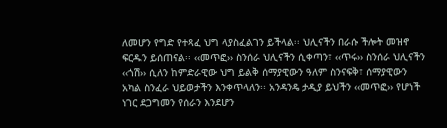ለመሆን የግድ የተጻፈ ህግ ላያስፈልገን ይችላል፡፡ ህሊናችን በራሱ ችሎት መዝኖ ፍርዱን ይሰጠናል፡፡ ‹‹መጥፎ›› ስንሰራ ህሊናችን ሲቀጣን፣ ‹‹ጥሩ›› ስንሰራ ህሊናችን ‹‹ጎሽ›› ሲለን ከምድራዊው ህግ ይልቅ ሰማያዊውን ዓለም ስንናፍቅ፣ ሰማያዊውን አካል ስንፈራ ህይወታችን እንቀጥላለን፡፡ አንዳንዴ ታዲያ ይህችን ‹‹መጥፎ›› የሆነች ነገር ደጋግመን የሰራን እንደሆን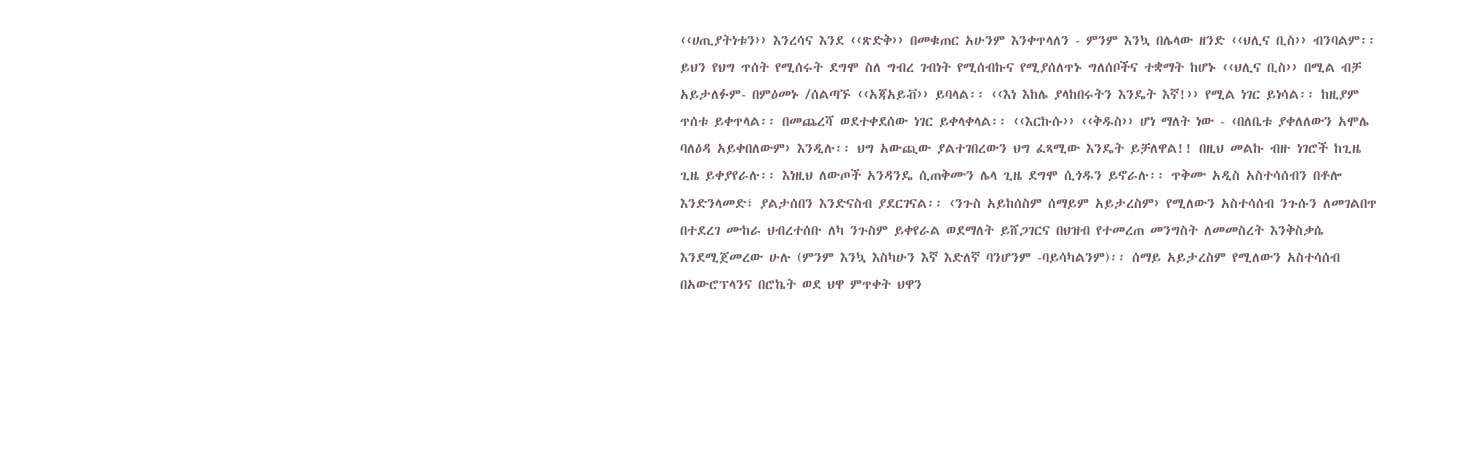‹‹ሀጢያትነቱን›› እንረሳና እንደ ‹‹ጽድቅ›› በመቁጠር አሁንም እንቀጥላለን - ምንም እንኳ በሌላው ዘንድ ‹‹ህሊና ቢስ›› ብንባልም፡፡
ይህን የህግ ጥሰት የሚሰሩት ደግሞ ስለ ግብረ ገብነት የሚሰብኩና የሚያሰለጥኑ ግለሰቦችና ተቋማት ከሆኑ ‹‹ህሊና ቢስ›› በሚል ብቻ አይታለፉም- በምዕመኑ /ሰልጣኙ ‹‹አጃአይቭ›› ይባላል፡፡ ‹‹እነ እከሌ ያላከበሩትን እንዴት እኛ!›› የሚል ነገር ይነሳል፡፡ ከዚያም ጥሰቱ ይቀጥላል፡፡ በመጨረሻ ወደተቀደሰው ነገር ይቀላቀላል፡፡ ‹‹እርኩሱ›› ‹‹ቅዱስ›› ሆነ ማለት ነው - ‹በለቤቱ ያቀለለውን አሞሌ ባለዕዳ አይቀበለውም› እንዲሉ፡፡ ህግ አውጪው ያልተገበረውን ህግ ፈጻሚው እንዴት ይቻለዋል!! በዚህ መልኩ ብዙ ነገሮች ከጊዜ ጊዜ ይቀያየራሉ፡፡ እነዚህ ለውጦች አንዳንዴ ሲጠቅሙን ሌላ ጊዜ ደግሞ ሲጎዱን ይኖራሉ፡፡ ጥቅሙ አዲስ አስተሳሰብን በቶሎ እንድንላመድ፣ ያልታሰበን እንድናስብ ያደርገናል፡፡ ‹ንጉስ አይከሰስም ሰማይም አይታረስም› የሚለውን አስተሳሰብ ንጉሱን ለመገልበጥ በተደረገ ሙከራ ህብረተሰቡ ለካ ንጉስም ይቀየራል ወደማለት ይሸጋገርና በህዝብ የተመረጠ መንግስት ለመመስረት እንቅስቃሴ እንደሚጀመረው ሁሉ (ምንም እንኳ እስካሁን እኛ እድለኛ ባንሆንም -ባይሳካልንም)፡፡ ሰማይ አይታረስም የሚለውን አስተሳሰብ በአውሮፕላንና በሮኬት ወደ ህዋ ምጥቀት ህዋን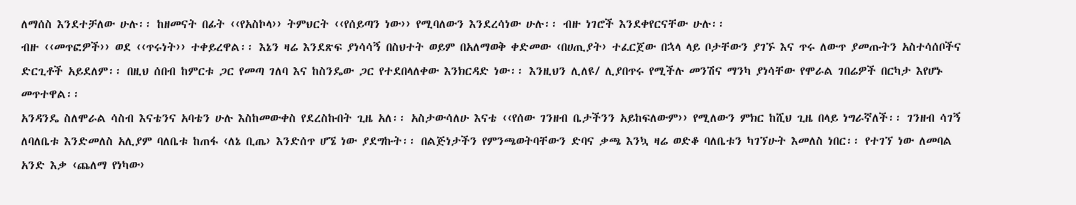ለማሰስ እንደተቻለው ሁሉ፡፡ ከዘመናት በፊት ‹‹የአስኮላ›› ትምህርት ‹‹የሰይጣን ነው›› የሚባለውን እንደረሳነው ሁሉ፡፡ ብዙ ነገሮች እንደቀየርናቸው ሁሉ፡፡
ብዙ ‹‹መጥፎዎች›› ወደ ‹‹ጥሩነት›› ተቀይረዋል፡፡ እኔን ዛሬ እንደጽፍ ያነሳሳኝ በስህተት ወይም በአለማወቅ ቀድመው ‹በሀጢያት› ተፈርጀው በኋላ ላይ ቦታቸውን ያገኙ እና ጥሩ ለውጥ ያመጡትን አስተሳሰቦችና ድርጊቶች አይደለም፡፡ በዚህ ሰበብ ከምርቱ ጋር የመጣ ገለባ እና ከስንዴው ጋር የተደበላለቀው እንክርዳድ ነው፡፡ እንዚህን ሊለዩ/ ሊያበጥሩ የሚችሉ መንሽና ማንካ ያነሳቸው የሞራል ገበሬዎች በርካታ እየሆኑ መጥተዋል፡፡
አንዳንዴ ስለሞራል ሳስብ እናቴንና አባቴን ሁሉ እስከመውቀስ የደረስኩበት ጊዜ አለ፡፡ አስታውሳለሁ እናቴ ‹‹የሰው ገንዘብ ቤታችንን አይከፍለውም›› የሚለውን ምክር ከሺህ ጊዜ በላይ ነግራኛለች፡፡ ገንዘብ ሳገኝ ለባለቤቱ እንድመለስ አሊያም ባለቤቱ ከጠፋ ‹ለኔ ቢጤ› እንድሰጥ ሆኜ ነው ያደግኩት፡፡ በልጅነታችን የምንጫወትባቸውን ድባና ቃጫ እንኳ ዛሬ ወድቆ ባለቤቱን ካገኘሁት እመለስ ነበር፡፡ የተገኘ ነው ለመባል አንድ እቃ ‹ጨለማ የነካው›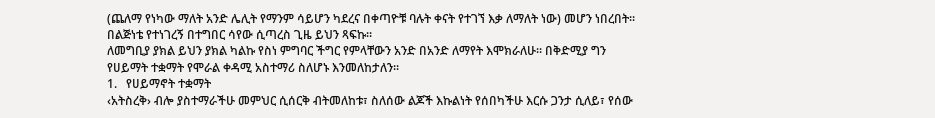(ጨለማ የነካው ማለት አንድ ሌሊት የማንም ሳይሆን ካደረና በቀጣዮቹ ባሉት ቀናት የተገኘ እቃ ለማለት ነው) መሆን ነበረበት፡፡ በልጅነቴ የተነገረኝ በተግበር ሳየው ሲጣረስ ጊዜ ይህን ጻፍኩ፡፡
ለመግቢያ ያክል ይህን ያክል ካልኩ የስነ ምግባር ችግር የምላቸውን አንድ በአንድ ለማየት እሞክራለሁ፡፡ በቅድሚያ ግን የሀይማት ተቋማት የሞራል ቀዳሚ አስተማሪ ስለሆኑ እንመለከታለን፡፡
1.   የሀይማኖት ተቋማት
‹አትስረቅ› ብሎ ያስተማራችሁ መምህር ሲሰርቅ ብትመለከቱ፣ ስለሰው ልጆች እኩልነት የሰበካችሁ እርሱ ጋንታ ሲለይ፣ የሰው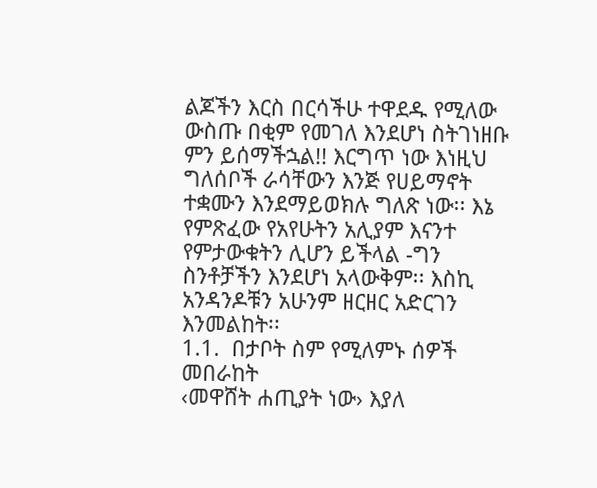ልጆችን እርስ በርሳችሁ ተዋደዱ የሚለው ውስጡ በቂም የመገለ እንደሆነ ስትገነዘቡ ምን ይሰማችኋል!! እርግጥ ነው እነዚህ ግለሰቦች ራሳቸውን እንጅ የሀይማኖት ተቋሙን እንደማይወክሉ ግለጽ ነው፡፡ እኔ የምጽፈው የአየሁትን አሊያም እናንተ የምታውቁትን ሊሆን ይችላል -ግን ስንቶቻችን እንደሆነ አላውቅም፡፡ እስኪ አንዳንዶቹን አሁንም ዘርዘር አድርገን እንመልከት፡፡
1.1.  በታቦት ስም የሚለምኑ ሰዎች መበራከት
‹መዋሸት ሐጢያት ነው› እያለ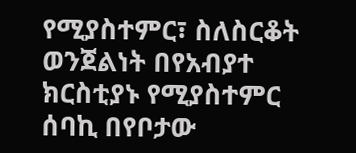የሚያስተምር፣ ስለስርቆት ወንጀልነት በየአብያተ ክርስቲያኑ የሚያስተምር ሰባኪ በየቦታው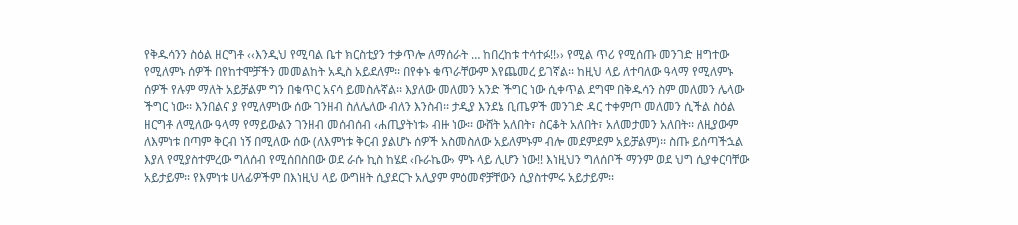የቅዱሳንን ስዕል ዘርግቶ ‹‹እንዲህ የሚባል ቤተ ክርስቲያን ተቃጥሎ ለማሰራት … ከበረከቱ ተሳተፉ!!›› የሚል ጥሪ የሚሰጡ መንገድ ዘግተው የሚለምኑ ሰዎች በየከተሞቻችን መመልከት አዲስ አይደለም፡፡ በየቀኑ ቁጥራቸውም እየጨመረ ይገኛል፡፡ ከዚህ ላይ ለተባለው ዓላማ የሚለምኑ ሰዎች የሉም ማለት አይቻልም ግን በቁጥር አናሳ ይመስሉኛል፡፡ እያለው መለመን አንድ ችግር ነው ሲቀጥል ደግሞ በቅዱሳን ስም መለመን ሌላው ችግር ነው፡፡ እንበልና ያ የሚለምነው ሰው ገንዘብ ስለሌለው ብለን እንስብ፡፡ ታዲያ እንደኔ ቢጤዎች መንገድ ዳር ተቀምጦ መለመን ሲችል ስዕል ዘርግቶ ለሚለው ዓላማ የማይውልን ገንዘብ መሰብሰብ ‹ሐጢያትነቱ› ብዙ ነው፡፡ ውሸት አለበት፣ ስርቆት አለበት፣ አለመታመን አለበት፡፡ ለዚያውም ለእምነቱ በጣም ቅርብ ነኝ በሚለው ሰው (ለእምነቱ ቅርብ ያልሆኑ ሰዎች አስመስለው አይለምኑም ብሎ መደምደም አይቻልም)፡፡ ስጡ ይሰጣችኋል እያለ የሚያስተምረው ግለሰብ የሚሰበስበው ወደ ራሱ ኪስ ከሄደ ‹ቡራኬው› ምኑ ላይ ሊሆን ነው!! እነዚህን ግለሰቦች ማንም ወደ ህግ ሲያቀርባቸው አይታይም፡፡ የእምነቱ ሀላፊዎችም በእነዚህ ላይ ውግዘት ሲያደርጉ አሊያም ምዕመኖቻቸውን ሲያስተምሩ አይታይም፡፡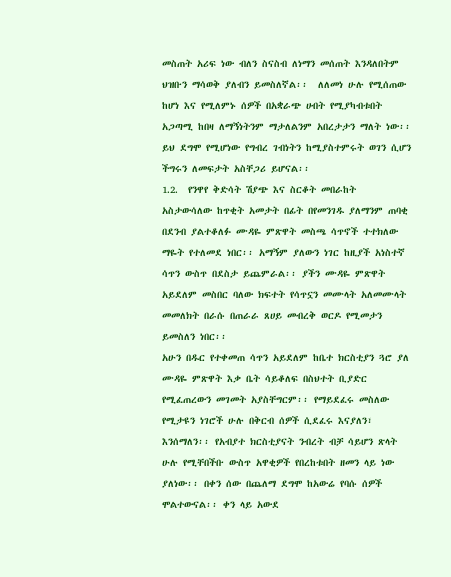መስጠት አሪፍ ነው ብለን ስናስብ ለነማን መሰጠት እንዳለበትም ህዝቡን ማሳወቅ ያለብን ይመስለኛል፡፡  ለለመነ ሁሉ የሚሰጠው ከሆነ እና የሚለምኑ ሰዎች በአቋራጭ ሀብት የሚያካብቱበት አጋጣሚ ከበዛ ለማኝነትንም ማታለልንም አበረታታን ማለት ነው፡፡  ይህ ደግሞ የሚሆነው የግብረ ገብነትን ከሚያስተምሩት ወገን ሲሆን ችግሩን ለመፍታት አስቸጋሪ ይሆናል፡፡
1.2.  የንዋየ ቅድሳት ሽያጭ እና ስርቆት መበራከት
አስታውሳለው ከጥቂት አመታት በፊት በየመንገዱ ያለማንም ጠባቂ በደንብ ያልተቆለፉ ሙዳዬ ምጽዋት መስጫ ሳጥኖች ተተክለው ማዬት የተለመደ ነበር፡፡ አማኝም ያለውን ነገር ከዚያች አነስተኛ ሳጥን ውስጥ በደስታ ይጨምራል፡፡ ያችን ሙዳዬ ምጽዋት አይደለም መስበር ባለው ክፍተት የሳጥኗን መሙላት አለመሙላት መመለክት በራሱ በጠራራ ጸሀይ መብረቅ ወርዶ የሚመታን ይመስለን ነበር፡፡
አሁን በዱር የተቀመጠ ሳጥን አይደለም ከቤተ ክርስቲያን ጓሮ ያለ ሙዳዬ ምጽዋት እቃ ቤት ሳይቆለፍ በስህተት ቢያድር የሚፈጠረውን መገመት አያስቸግርም፡፡ የማይደፈሩ መስለው የሚታዩን ነገሮች ሁሉ በቅርብ ሰዎች ሲደፈሩ እናያለን፣ እንሰማለን፡፡ የአብያተ ክርስቲያናት ንብረት ብቻ ሳይሆን ጽላት ሁሉ የሚቸበችቡ ውስጥ አዋቂዎች የበረከቱበት ዘመን ላይ ነው ያለነው፡፡ በቀን ሰው በጨለማ ደግሞ ከአውሬ የባሱ ሰዎች ሞልተውናል፡፡ ቀን ላይ አውደ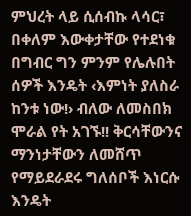ምህረት ላይ ሲሰብኩ ላሳር፣ በቀለም እውቀታቸው የተደነቁ በግብር ግን ምንም የሌሉበት ሰዎች እንዴት ‹እምነት ያለስራ ከንቱ ነው!› ብለው ለመስበክ ሞራል የት አገኙ!! ቅርሳቸውንና ማንነታቸውን ለመሸጥ የማይደራደሩ ግለሰቦች እነርሱ እንዴት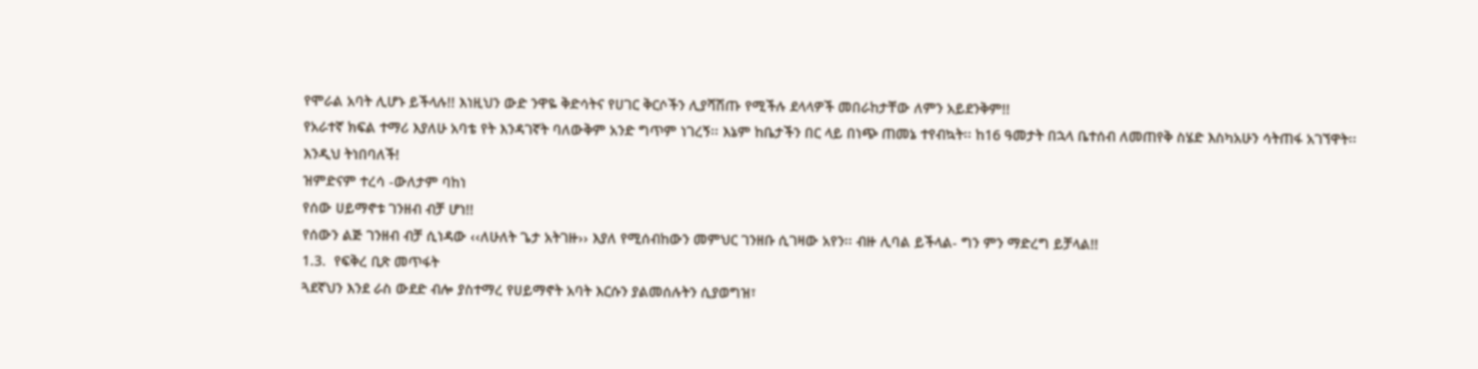የሞራል አባት ሊሆኑ ይችላሉ!! እነዚህን ውድ ንዋዬ ቅድሳትና የሀገር ቅርሶችን ሊያሻሽጡ የሚችሉ ደላላዎች መበራከታቸው ለምን አይደንቅም!!
የአራተኛ ክፍል ተማሪ እያለሁ አባቴ የት እንዳገኛት ባለውቅም አንድ ግጥም ነገረኝ፡፡ እኔም ከቤታችን በር ላይ በነጭ ጠመኔ ተየብኳት፡፡ ከ16 ዓመታት በኋላ ቤተሰብ ለመጠየቅ ስሄድ እስካአሁን ሳትጠፋ አገኘዋት፡፡ እንዲህ ትነበባለች!
ዝምድናም ተረሳ -ውለታም ባከነ
የሰው ሀይማኖቱ ገንዘብ ብቻ ሆነ!!
የሰውን ልጅ ገንዘብ ብቻ ሲነዳው ‹‹ለሁለት ጌታ አትገዙ›› እያለ የሚሰብከውን መምህር ገንዘቡ ሲገዛው አየን፡፡ ብዙ ሊባል ይችላል- ግን ምን ማድረግ ይቻላል!!
1.3.  የፍቅረ ቢጽ መጥፋት
ጓደኛህን እንደ ራስ ውደድ ብሎ ያስተማረ የሀይማኖት አባት እርሱን ያልመሰሉትን ሲያወግዝ፣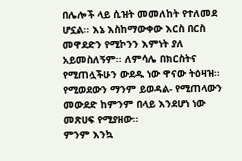በሌሎች ላይ ሲዝት መመለከት የተለመደ ሆኗል፡፡ እኔ እስከማውቀው እርስ በርስ መዋደድን የሚኮንን እምነት ያለ አይመስለኝም፡፡ ለምሳሌ በክርስትና የሚጠሏችሁን ውደዱ ነው ዋናው ትዕዛዝ፡፡ የሚወደውን ማንም ይወዳል- የሚጠላውን መውደድ ከምንም በላይ እንደሆነ ነው መጽሀፍ የሚያዘው፡፡
ምንም እንኳ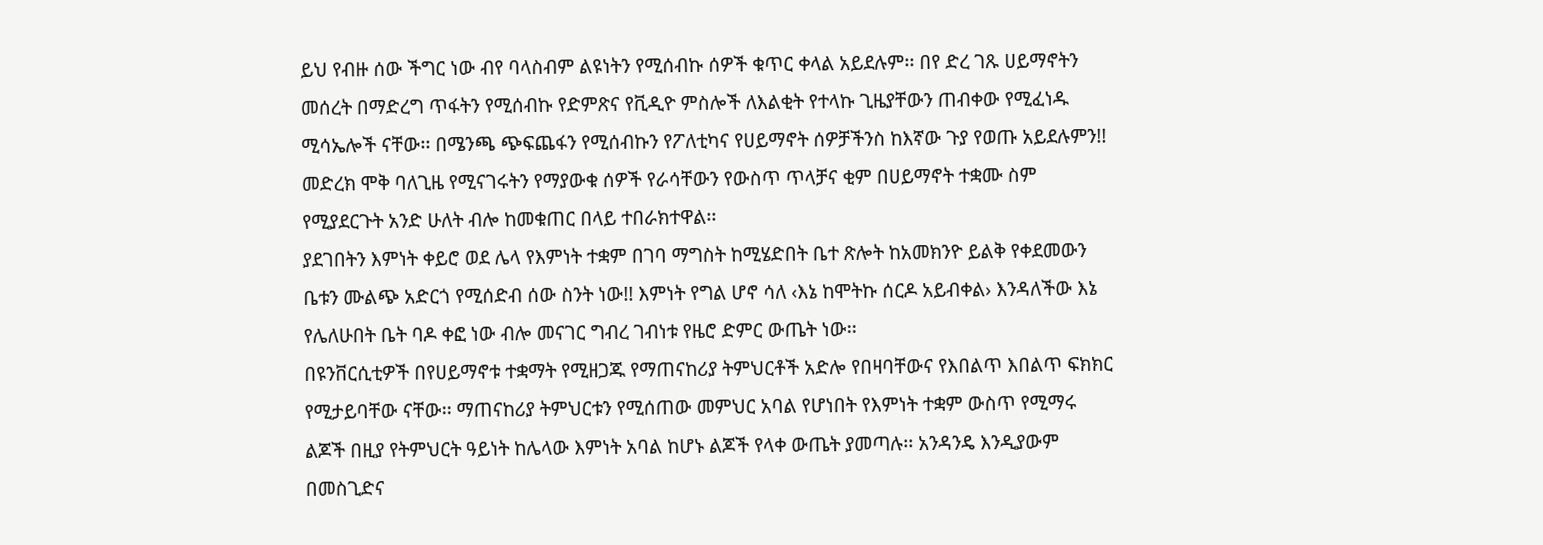ይህ የብዙ ሰው ችግር ነው ብየ ባላስብም ልዩነትን የሚሰብኩ ሰዎች ቁጥር ቀላል አይደሉም፡፡ በየ ድረ ገጹ ሀይማኖትን መሰረት በማድረግ ጥፋትን የሚሰብኩ የድምጽና የቪዲዮ ምስሎች ለእልቂት የተላኩ ጊዜያቸውን ጠብቀው የሚፈነዱ ሚሳኤሎች ናቸው፡፡ በሜንጫ ጭፍጨፋን የሚሰብኩን የፖለቲካና የሀይማኖት ሰዎቻችንስ ከእኛው ጉያ የወጡ አይደሉምን!! መድረክ ሞቅ ባለጊዜ የሚናገሩትን የማያውቁ ሰዎች የራሳቸውን የውስጥ ጥላቻና ቂም በሀይማኖት ተቋሙ ስም የሚያደርጉት አንድ ሁለት ብሎ ከመቁጠር በላይ ተበራክተዋል፡፡
ያደገበትን እምነት ቀይሮ ወደ ሌላ የእምነት ተቋም በገባ ማግስት ከሚሄድበት ቤተ ጽሎት ከአመክንዮ ይልቅ የቀደመውን ቤቱን ሙልጭ አድርጎ የሚሰድብ ሰው ስንት ነው!! እምነት የግል ሆኖ ሳለ ‹እኔ ከሞትኩ ሰርዶ አይብቀል› እንዳለችው እኔ የሌለሁበት ቤት ባዶ ቀፎ ነው ብሎ መናገር ግብረ ገብነቱ የዜሮ ድምር ውጤት ነው፡፡
በዩንቨርሲቲዎች በየሀይማኖቱ ተቋማት የሚዘጋጁ የማጠናከሪያ ትምህርቶች አድሎ የበዛባቸውና የእበልጥ እበልጥ ፍክክር የሚታይባቸው ናቸው፡፡ ማጠናከሪያ ትምህርቱን የሚሰጠው መምህር አባል የሆነበት የእምነት ተቋም ውስጥ የሚማሩ ልጆች በዚያ የትምህርት ዓይነት ከሌላው እምነት አባል ከሆኑ ልጆች የላቀ ውጤት ያመጣሉ፡፡ አንዳንዴ እንዲያውም በመስጊድና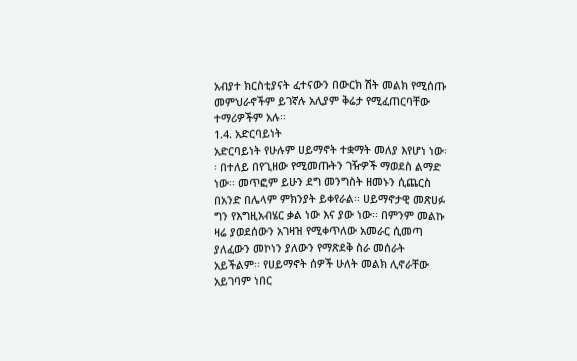አብያተ ክርስቲያናት ፈተናውን በውርክ ሽት መልክ የሚሰጡ መምህራኖችም ይገኛሉ አሊያም ቅሬታ የሚፈጠርባቸው ተማሪዎችም አሉ፡፡
1.4. አድርባይነት
አድርባይነት የሁሉም ሀይማኖት ተቋማት መለያ እየሆነ ነው፡፡ በተለይ በየጊዘው የሚመጡትን ገዥዎች ማወደስ ልማድ ነው፡፡ መጥፎም ይሁን ደግ መንግስት ዘመኑን ሲጨርስ በአንድ በሌላም ምክንያት ይቀየራል፡፡ ሀይማኖታዊ መጽሀፉ ግን የእግዚአብሄር ቃል ነው እና ያው ነው፡፡ በምንም መልኩ ዛሬ ያወደሰውን አገዛዝ የሚቀጥለው አመራር ሲመጣ ያለፈውን መኮነን ያለውን የማጽደቅ ስራ መሰራት አይችልም፡፡ የሀይማኖት ሰዎች ሁለት መልክ ሊኖራቸው አይገባም ነበር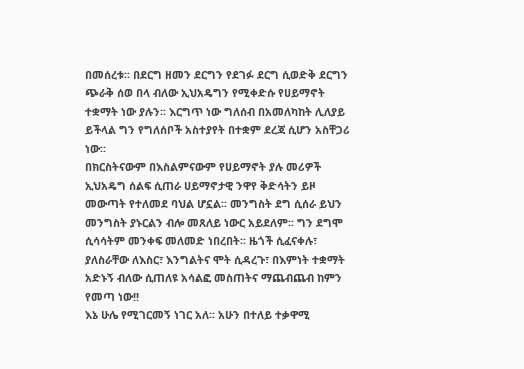በመሰረቱ፡፡ በደርግ ዘመን ደርግን የደገፉ ደርግ ሲወድቅ ደርግን ጭራቅ ሰወ በላ ብለው ኢህአዴግን የሚቀድሱ የሀይማኖት ተቋማት ነው ያሉን፡፡ እርግጥ ነው ግለሰብ በአመለካከት ሊለያይ ይችላል ግን የግለሰቦች አስተያየት በተቋም ደረጃ ሲሆን አስቸጋሪ ነው፡፡
በክርስትናውም በእስልምናውም የሀይማኖት ያሉ መሪዎች ኢህአዴግ ሰልፍ ሲጠራ ሀይማኖታዊ ንዋየ ቅድሳትን ይዞ መውጣት የተለመደ ባህል ሆኗል፡፡ መንግስት ደግ ሲሰራ ይህን መንግስት ያኑርልን ብሎ መጸለይ ነውር አይደለም፡፡ ግን ደግሞ ሲሳሳትም መንቀፍ መለመድ ነበረበት፡፡ ዜጎች ሲፈናቀሉ፣ ያለስራቸው ለእስር፣ እንግልትና ሞት ሲዳረጉ፣ በእምነት ተቋማት አድኑኝ ብለው ሲጠለዩ አሳልፎ መስጠትና ማጨብጨብ ከምን የመጣ ነው!!
እኔ ሁሌ የሚገርመኝ ነገር አለ፡፡ አሁን በተለይ ተቃዋሚ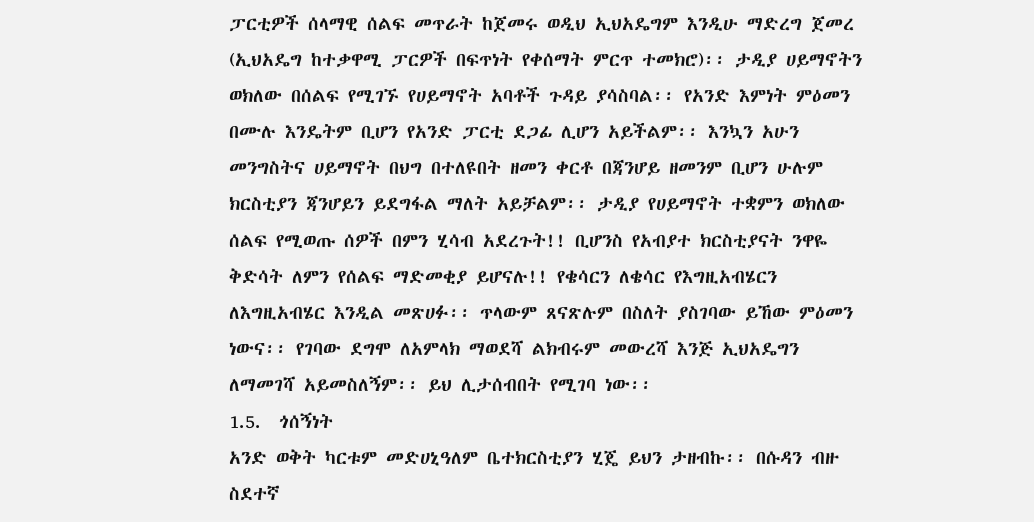ፓርቲዎች ሰላማዊ ሰልፍ መጥራት ከጀመሩ ወዲህ ኢህአዴግም እንዲሁ ማድረግ ጀመረ (ኢህአዴግ ከተቃዋሚ ፓርዎች በፍጥነት የቀሰማት ምርጥ ተመክሮ)፡፡ ታዲያ ሀይማኖትን ወክለው በሰልፍ የሚገኙ የሀይማኖት አባቶች ጉዳይ ያሳስባል፡፡ የአንድ እምነት ምዕመን በሙሉ እንዴትም ቢሆን የአንድ ፓርቲ ደጋፊ ሊሆን አይችልም፡፡ እንኳን አሁን መንግስትና ሀይማኖት በህግ በተለዩበት ዘመን ቀርቶ በጃንሆይ ዘመንም ቢሆን ሁሉም ክርስቲያን ጃንሆይን ይደግፋል ማለት አይቻልም፡፡ ታዲያ የሀይማኖት ተቋምን ወክለው ሰልፍ የሚወጡ ሰዎች በምን ሂሳብ አደረጉት!! ቢሆንስ የአብያተ ክርስቲያናት ንዋዬ ቅድሳት ለምን የሰልፍ ማድመቂያ ይሆናሉ!! የቄሳርን ለቄሳር የእግዚአብሄርን ለእግዚአብሄር እንዲል መጽሀፉ፡፡ ጥላውም ጸናጽሉም በስለት ያስገባው ይኸው ምዕመን ነውና፡፡ የገባው ደግሞ ለአምላክ ማወደሻ ልክብሩም መውረሻ እንጅ ኢህአዴግን ለማመገሻ አይመስለኝም፡፡ ይህ ሊታሰብበት የሚገባ ነው፡፡
1.5.  ጎሰኝነት
አንድ ወቅት ካርቱም መድሀኒዓለም ቤተክርስቲያን ሂጄ ይህን ታዘብኩ፡፡ በሱዳን ብዙ ስደተኛ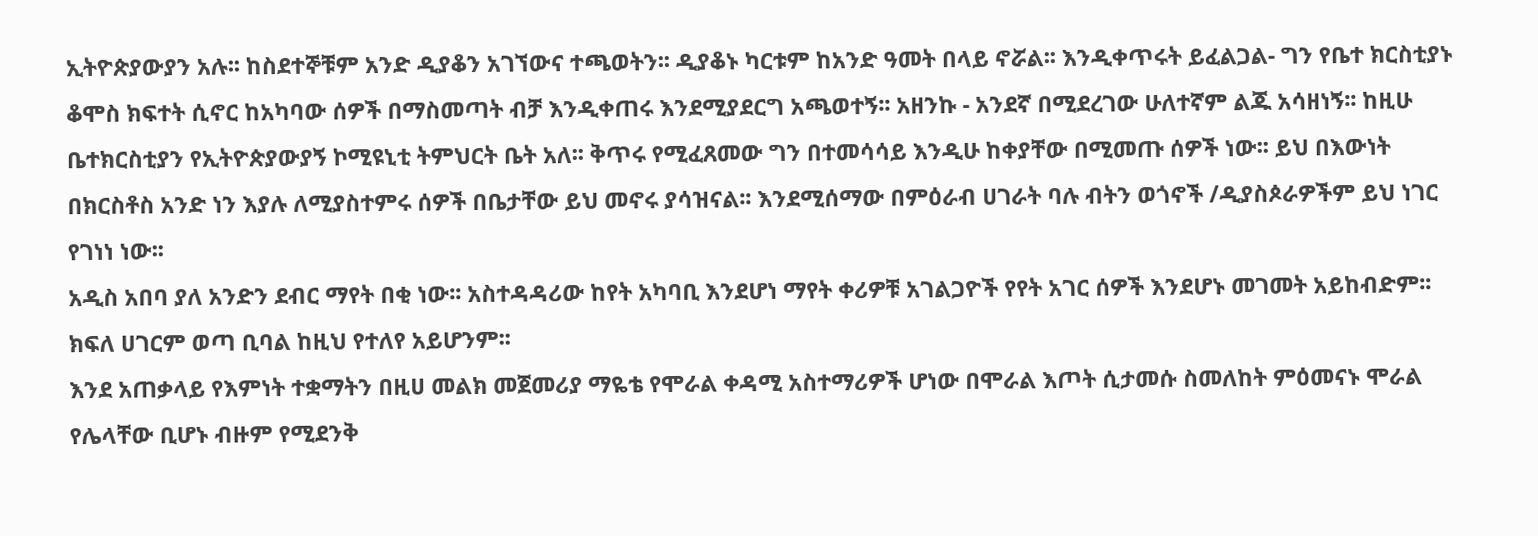ኢትዮጵያውያን አሉ፡፡ ከስደተኞቹም አንድ ዲያቆን አገኘውና ተጫወትን፡፡ ዲያቆኑ ካርቱም ከአንድ ዓመት በላይ ኖሯል፡፡ እንዲቀጥሩት ይፈልጋል- ግን የቤተ ክርስቲያኑ ቆሞስ ክፍተት ሲኖር ከአካባው ሰዎች በማስመጣት ብቻ እንዲቀጠሩ እንደሚያደርግ አጫወተኝ፡፡ አዘንኩ - አንደኛ በሚደረገው ሁለተኛም ልጁ አሳዘነኝ፡፡ ከዚሁ ቤተክርስቲያን የኢትዮጵያውያኝ ኮሚዩኒቲ ትምህርት ቤት አለ፡፡ ቅጥሩ የሚፈጸመው ግን በተመሳሳይ እንዲሁ ከቀያቸው በሚመጡ ሰዎች ነው፡፡ ይህ በእውነት በክርስቶስ አንድ ነን እያሉ ለሚያስተምሩ ሰዎች በቤታቸው ይህ መኖሩ ያሳዝናል፡፡ እንደሚሰማው በምዕራብ ሀገራት ባሉ ብትን ወጎኖች /ዲያስጶራዎችም ይህ ነገር የገነነ ነው፡፡
አዲስ አበባ ያለ አንድን ደብር ማየት በቂ ነው፡፡ አስተዳዳሪው ከየት አካባቢ እንደሆነ ማየት ቀሪዎቹ አገልጋዮች የየት አገር ሰዎች እንደሆኑ መገመት አይከብድም፡፡ ክፍለ ሀገርም ወጣ ቢባል ከዚህ የተለየ አይሆንም፡፡
እንደ አጠቃላይ የእምነት ተቋማትን በዚሀ መልክ መጀመሪያ ማዬቴ የሞራል ቀዳሚ አስተማሪዎች ሆነው በሞራል እጦት ሲታመሱ ስመለከት ምዕመናኑ ሞራል የሌላቸው ቢሆኑ ብዙም የሚደንቅ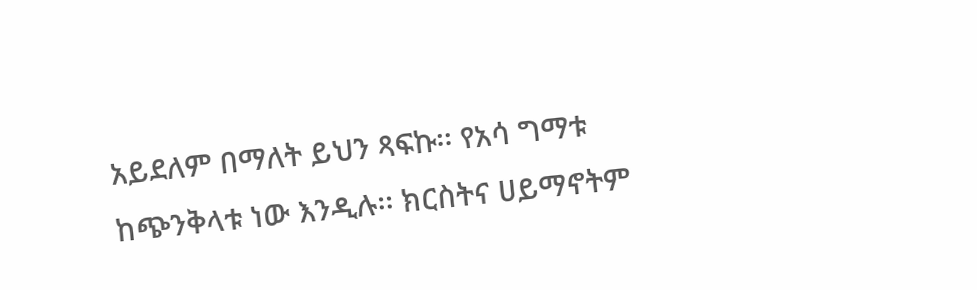አይደለም በማለት ይህን ጻፍኩ፡፡ የአሳ ግማቱ ከጭንቅላቱ ነው እንዲሉ፡፡ ክርስትና ሀይማኖትም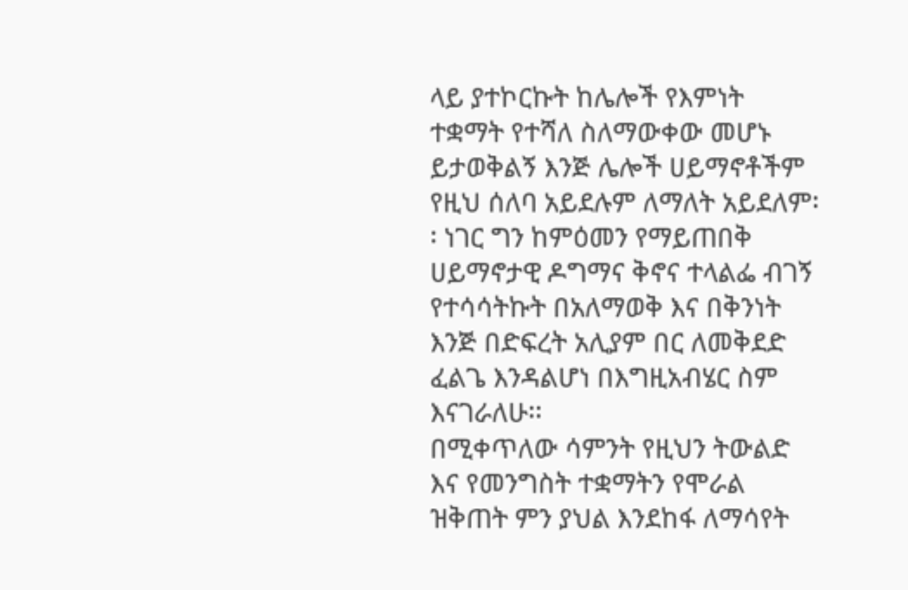ላይ ያተኮርኩት ከሌሎች የእምነት ተቋማት የተሻለ ስለማውቀው መሆኑ ይታወቅልኝ እንጅ ሌሎች ሀይማኖቶችም የዚህ ሰለባ አይደሉም ለማለት አይደለም፡፡ ነገር ግን ከምዕመን የማይጠበቅ ሀይማኖታዊ ዶግማና ቅኖና ተላልፌ ብገኝ የተሳሳትኩት በአለማወቅ እና በቅንነት እንጅ በድፍረት አሊያም በር ለመቅደድ ፈልጌ እንዳልሆነ በእግዚአብሄር ስም እናገራለሁ፡፡
በሚቀጥለው ሳምንት የዚህን ትውልድ እና የመንግስት ተቋማትን የሞራል ዝቅጠት ምን ያህል እንደከፋ ለማሳየት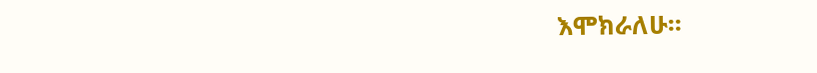እሞክራለሁ፡፡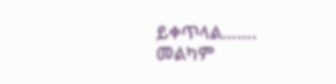ይቀጥላል…….
መልካም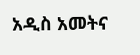አዲስ አመትና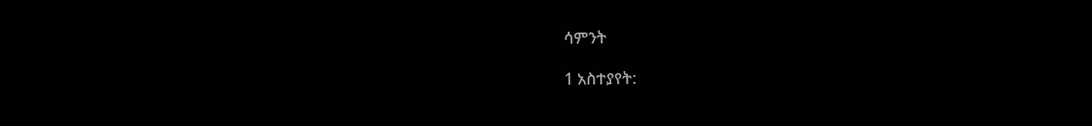ሳምንት

1 አስተያየት: